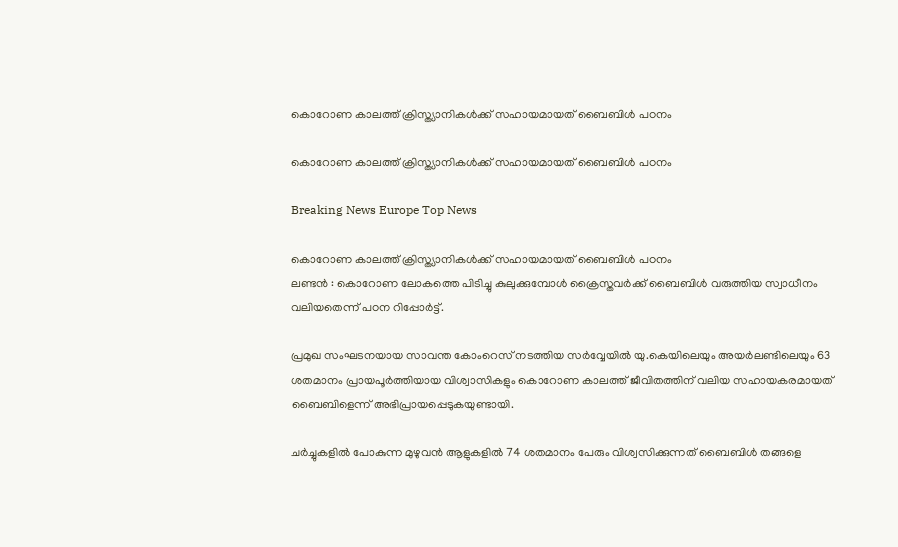കൊറോണ കാലത്ത് ക്രിസ്ത്യാനികള്‍ക്ക് സഹായമായത് ബൈബിള്‍ പഠനം

കൊറോണ കാലത്ത് ക്രിസ്ത്യാനികള്‍ക്ക് സഹായമായത് ബൈബിള്‍ പഠനം

Breaking News Europe Top News

കൊറോണ കാലത്ത് ക്രിസ്ത്യാനികള്‍ക്ക് സഹായമായത് ബൈബിള്‍ പഠനം
ലണ്ടന്‍ ‍: കൊറോണ ലോകത്തെ പിടിച്ചു കുലുക്കുമ്പോള്‍ ക്രൈസ്തവര്‍ക്ക് ബൈബിള്‍ വരുത്തിയ സ്വാധീനം വലിയതെന്ന് പഠന റിപ്പോര്‍ട്ട്.

പ്രമുഖ സംഘടനയായ സാവന്ത കോംറെസ് നടത്തിയ സര്‍വ്വേയില്‍ യു.കെയിലെയും അയര്‍ലണ്ടിലെയും 63 ശതമാനം പ്രായപൂര്‍ത്തിയായ വിശ്വാസികളും കൊറോണ കാലത്ത് ജീവിതത്തിന് വലിയ സഹായകരമായത് ബൈബിളെന്ന് അഭിപ്രായപ്പെടുകയുണ്ടായി.

ചര്‍ച്ചുകളില്‍ പോകുന്ന മുഴുവന്‍ ആളുകളില്‍ 74 ശതമാനം പേരും വിശ്വസിക്കുന്നത് ബൈബിള്‍ തങ്ങളെ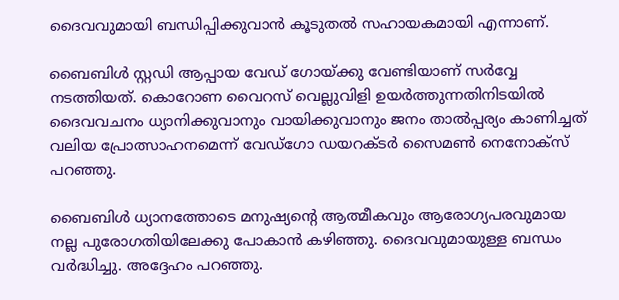ദൈവവുമായി ബന്ധിപ്പിക്കുവാന്‍ കൂടുതല്‍ സഹായകമായി എന്നാണ്.

ബൈബിള്‍ സ്റ്റഡി ആപ്പായ വേഡ് ഗോയ്ക്കു വേണ്ടിയാണ് സര്‍വ്വേ നടത്തിയത്. കൊറോണ വൈറസ് വെല്ലുവിളി ഉയര്‍ത്തുന്നതിനിടയില്‍ ദൈവവചനം ധ്യാനിക്കുവാനും വായിക്കുവാനും ജനം താല്‍പ്പര്യം കാണിച്ചത് വലിയ പ്രോത്സാഹനമെന്ന് വേഡ്ഗോ ഡയറക്ടര്‍ സൈമണ്‍ നെനോക്സ് പറഞ്ഞു.

ബൈബിള്‍ ധ്യാനത്തോടെ മനുഷ്യന്റെ ആത്മീകവും ആരോഗ്യപരവുമായ നല്ല പുരോഗതിയിലേക്കു പോകാന്‍ കഴിഞ്ഞു. ദൈവവുമായുള്ള ബന്ധം വര്‍ദ്ധിച്ചു. അദ്ദേഹം പറഞ്ഞു.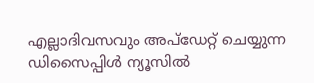എല്ലാദിവസവും അപ്ഡേറ്റ് ചെയ്യുന്ന ഡിസൈപ്പിൾ ന്യൂസിൽ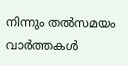നിന്നും തൽസമയം വാർത്തകൾ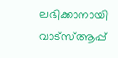ലഭിക്കാനായി വാട്സ്ആപ്പ്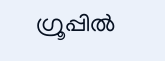ഗ്രൂപ്പിൽ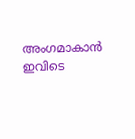അംഗമാകാൻ ഇവിടെ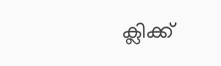ക്ലിക്ക്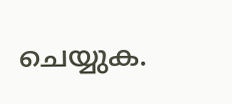ചെയ്യുക.